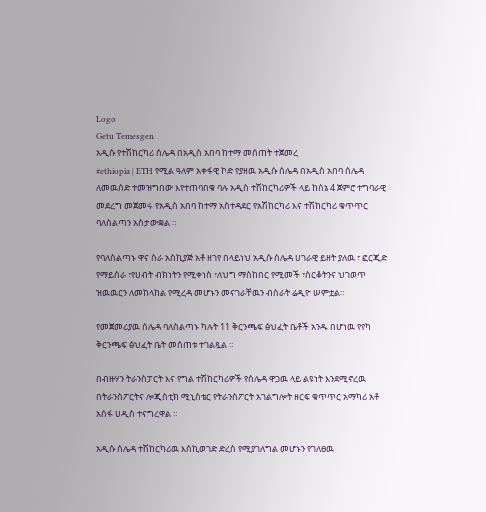Logo
Getu Temesgen
አዲሱ የተሽከርካሪ ሰሌዳ በአዲስ አበባ ከተማ መሰጠት ተጀመረ
#ethiopia | ETH የሚል ዓለም አቀፋዊ ኮድ የያዘዉ አዲሱ ሰሌዳ በአዲስ አበባ ሰሌዳ ለመዉሰድ ተመዝግበው እየተጠባበቁ ባሉ አዲስ ተሽከርካሪዎች ላይ ከሰኔ 4 ጀምሮ ተግባራዊ መደረግ መጀመሩ የአዲስ አበባ ከተማ አስተዳደር የአሽከርካሪ እና ተሽከርካሪ ቁጥጥር ባለስልጣን አስታውቋል ።

የባለስልጣኑ ዋና ስራ አስኪያጅ አቶ ዘገየ በላይነህ አዲሱ ሰሌዳ ሀገራዊ ይዘት ያለዉ ፣ ፎርጂድ የማይሰራ ፣የሀብት ብክነትን የሚቀነስ ፣ለህግ ማስከበር የሚመች ፣ስርቆትንና ህገወጥ ዝዉዉርን ለመከላከል የሚረዳ መሆኑን መናገራቸዉን ብስራት ሬዲዮ ሠምቷል።

የመጀመሪያዉ ሰሌዳ ባለስልጣኑ ካሉት 11 ቅርንጫፍ ፅህፈት ቤቶች አንዱ በሆነዉ የየካ ቅርንጫፍ ፅህፈት ቤት መሰጠቱ ተገልጿል ።

በብዙሃን ትራንስፓርት እና የግል ተሽከርካሪዎች የሰሌዳ ዋጋዉ ላይ ልዩነት እንደሚኖረዉ በትራንስፖርትና ሎጂስቲክ ሚኒስቴር የትራንስፖርት አገልግሎት ዘርፍ ቁጥጥር አማካሪ አቶ አሰፋ ሀዲስ ተናግረዋል ።

አዲሱ ሰሌዳ ተሽከርካሪዉ እስኪወገድ ድረስ የሚያገለግል መሆኑን የገለፀዉ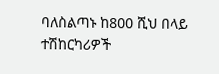ባለስልጣኑ ከ800 ሺህ በላይ ተሽከርካሪዎች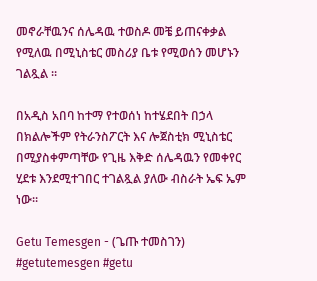መኖራቸዉንና ሰሌዳዉ ተወስዶ መቼ ይጠናቀቃል የሚለዉ በሚኒስቴር መስሪያ ቤቱ የሚወሰን መሆኑን ገልጿል ።

በአዲስ አበባ ከተማ የተወሰነ ከተሄደበት በኃላ በክልሎችም የትራንስፖርት እና ሎጀስቲክ ሚኒስቴር በሚያስቀምጣቸው የጊዜ እቅድ ሰሌዳዉን የመቀየር ሂደቱ እንደሚተገበር ተገልጿል ያለው ብስራት ኤፍ ኤም ነው።

Getu Temesgen - (ጌጡ ተመስገን)
#getutemesgen #getu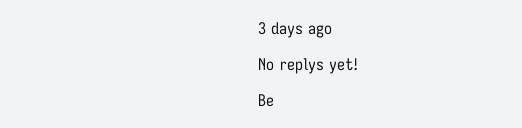3 days ago

No replys yet!

Be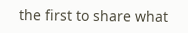the first to share what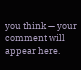you think — your comment will appear here.